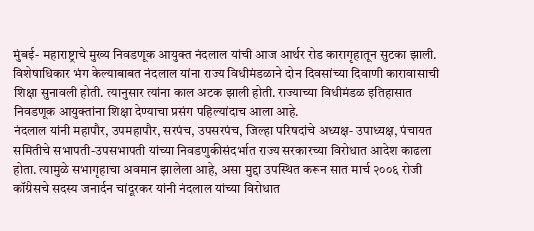मुंबई- महाराष्ट्राचे मुख्य निवडणूक आयुक्त नंदलाल यांची आज आर्थर रोड कारागृहातून सुटका झाली. विशेषाधिकार भंग केल्याबाबत नंदलाल यांना राज्य विधीमंडळाने दोन दिवसांच्या दिवाणी कारावासाची शिक्षा सुनावली होती. त्यानुसार त्यांना काल अटक झाली होती. राज्याच्या विधीमंडळ इतिहासात निवडणूक आयुक्तांना शिक्षा देण्याचा प्रसंग पहिल्यांदाच आला आहे.
नंदलाल यांनी महापौर, उपमहापौर, सरपंच, उपसरपंच, जिल्हा परिषदांचे अध्यक्ष- उपाध्यक्ष, पंचायत समितीचे सभापती-उपसभापती यांच्या निवडणुकीसंदर्भात राज्य सरकारच्या विरोधात आदेश काढला होता. त्यामुळे सभागृहाचा अवमान झालेला आहे, असा मुद्दा उपस्थित करून सात मार्च २००६ रोजी कॉंग्रेसचे सदस्य जनार्दन चांदूरकर यांनी नंदलाल यांच्या विरोधात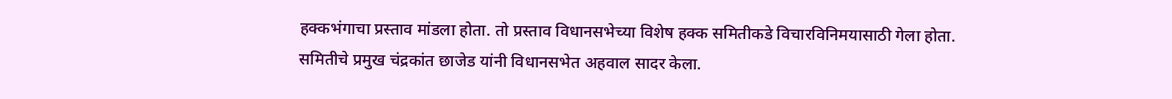हक्कभंगाचा प्रस्ताव मांडला होता. तो प्रस्ताव विधानसभेच्या विशेष हक्क समितीकडे विचारविनिमयासाठी गेला होता.
समितीचे प्रमुख चंद्रकांत छाजेड यांनी विधानसभेत अहवाल सादर केला.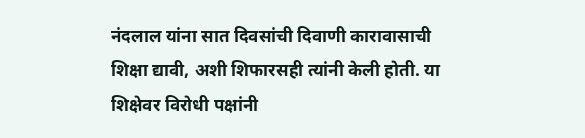नंदलाल यांना सात दिवसांची दिवाणी कारावासाची शिक्षा द्यावी, अशी शिफारसही त्यांनी केली होती. या शिक्षेवर विरोधी पक्षांनी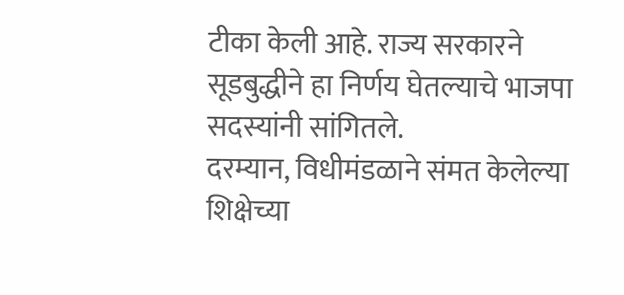टीका केली आहे. राज्य सरकारने सूडबुद्धीने हा निर्णय घेतल्याचे भाजपा सदस्यांनी सांगितले.
दरम्यान, विधीमंडळाने संमत केलेल्या शिक्षेच्या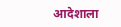आदेशाला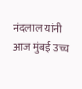नंदलाल यांनी आज मुंबई उच्च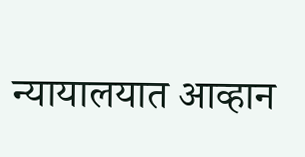न्यायालयात आव्हान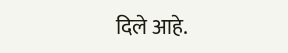दिले आहे.